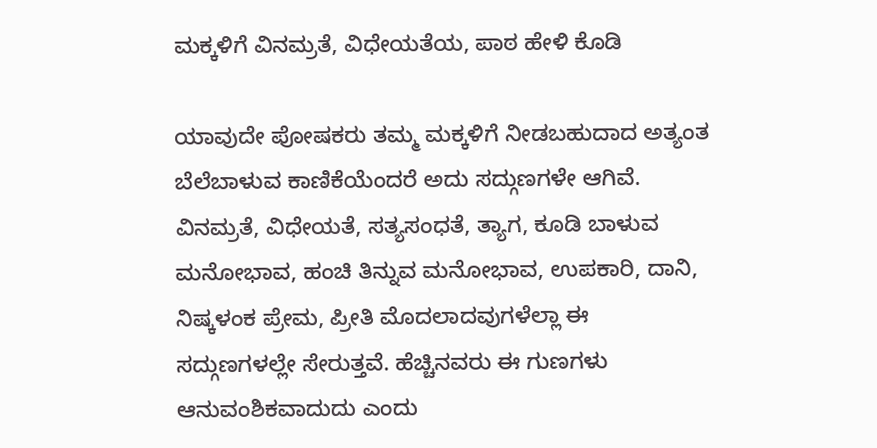ಮಕ್ಕಳಿಗೆ ವಿನಮ್ರತೆ, ವಿಧೇಯತೆಯ, ಪಾಠ ಹೇಳಿ ಕೊಡಿ

ಯಾವುದೇ ಪೋಷಕರು ತಮ್ಮ ಮಕ್ಕಳಿಗೆ ನೀಡಬಹುದಾದ ಅತ್ಯಂತ ಬೆಲೆಬಾಳುವ ಕಾಣಿಕೆಯೆಂದರೆ ಅದು ಸದ್ಗುಣಗಳೇ ಆಗಿವೆ. ವಿನಮ್ರತೆ, ವಿಧೇಯತೆ, ಸತ್ಯಸಂಧತೆ, ತ್ಯಾಗ, ಕೂಡಿ ಬಾಳುವ ಮನೋಭಾವ, ಹಂಚಿ ತಿನ್ನುವ ಮನೋಭಾವ, ಉಪಕಾರಿ, ದಾನಿ, ನಿಷ್ಕಳಂಕ ಪ್ರೇಮ, ಪ್ರೀತಿ ಮೊದಲಾದವುಗಳೆಲ್ಲಾ ಈ ಸದ್ಗುಣಗಳಲ್ಲೇ ಸೇರುತ್ತವೆ. ಹೆಚ್ಚಿನವರು ಈ ಗುಣಗಳು ಆನುವಂಶಿಕವಾದುದು ಎಂದು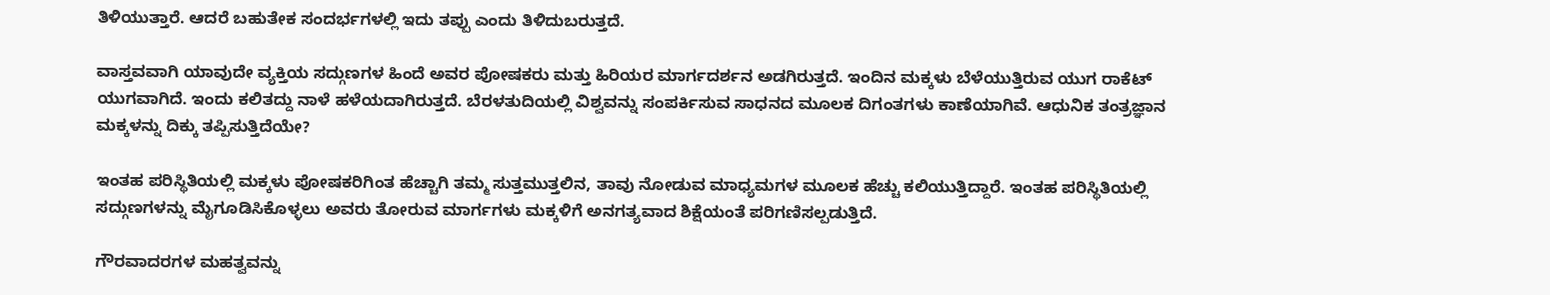ತಿಳಿಯುತ್ತಾರೆ. ಆದರೆ ಬಹುತೇಕ ಸಂದರ್ಭಗಳಲ್ಲಿ ಇದು ತಪ್ಪು ಎಂದು ತಿಳಿದುಬರುತ್ತದೆ.

ವಾಸ್ತವವಾಗಿ ಯಾವುದೇ ವ್ಯಕ್ತಿಯ ಸದ್ಗುಣಗಳ ಹಿಂದೆ ಅವರ ಪೋಷಕರು ಮತ್ತು ಹಿರಿಯರ ಮಾರ್ಗದರ್ಶನ ಅಡಗಿರುತ್ತದೆ. ಇಂದಿನ ಮಕ್ಕಳು ಬೆಳೆಯುತ್ತಿರುವ ಯುಗ ರಾಕೆಟ್ ಯುಗವಾಗಿದೆ. ಇಂದು ಕಲಿತದ್ದು ನಾಳೆ ಹಳೆಯದಾಗಿರುತ್ತದೆ. ಬೆರಳತುದಿಯಲ್ಲಿ ವಿಶ್ವವನ್ನು ಸಂಪರ್ಕಿಸುವ ಸಾಧನದ ಮೂಲಕ ದಿಗಂತಗಳು ಕಾಣೆಯಾಗಿವೆ. ಆಧುನಿಕ ತಂತ್ರಜ್ಞಾನ ಮಕ್ಕಳನ್ನು ದಿಕ್ಕು ತಪ್ಪಿಸುತ್ತಿದೆಯೇ?

ಇಂತಹ ಪರಿಸ್ಥಿತಿಯಲ್ಲಿ ಮಕ್ಕಳು ಪೋಷಕರಿಗಿಂತ ಹೆಚ್ಚಾಗಿ ತಮ್ಮ ಸುತ್ತಮುತ್ತಲಿನ, ತಾವು ನೋಡುವ ಮಾಧ್ಯಮಗಳ ಮೂಲಕ ಹೆಚ್ಚು ಕಲಿಯುತ್ತಿದ್ದಾರೆ. ಇಂತಹ ಪರಿಸ್ಥಿತಿಯಲ್ಲಿ ಸದ್ಗುಣಗಳನ್ನು ಮೈಗೂಡಿಸಿಕೊಳ್ಳಲು ಅವರು ತೋರುವ ಮಾರ್ಗಗಳು ಮಕ್ಕಳಿಗೆ ಅನಗತ್ಯವಾದ ಶಿಕ್ಷೆಯಂತೆ ಪರಿಗಣಿಸಲ್ಪಡುತ್ತಿದೆ.

ಗೌರವಾದರಗಳ ಮಹತ್ವವನ್ನು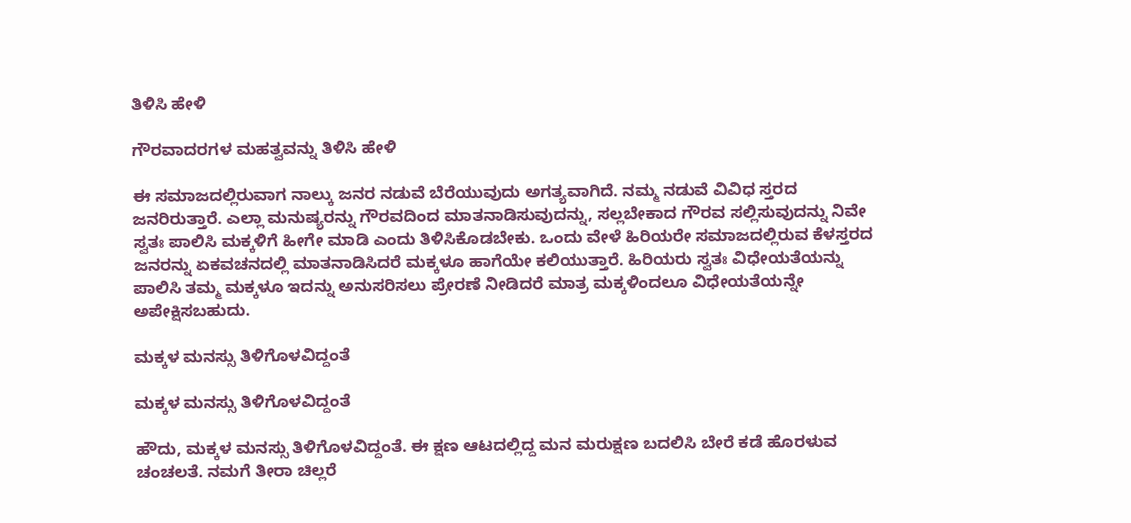ತಿಳಿಸಿ ಹೇಳಿ

ಗೌರವಾದರಗಳ ಮಹತ್ವವನ್ನು ತಿಳಿಸಿ ಹೇಳಿ

ಈ ಸಮಾಜದಲ್ಲಿರುವಾಗ ನಾಲ್ಕು ಜನರ ನಡುವೆ ಬೆರೆಯುವುದು ಅಗತ್ಯವಾಗಿದೆ. ನಮ್ಮ ನಡುವೆ ವಿವಿಧ ಸ್ತರದ ಜನರಿರುತ್ತಾರೆ. ಎಲ್ಲಾ ಮನುಷ್ಯರನ್ನು ಗೌರವದಿಂದ ಮಾತನಾಡಿಸುವುದನ್ನು, ಸಲ್ಲಬೇಕಾದ ಗೌರವ ಸಲ್ಲಿಸುವುದನ್ನು ನಿವೇ ಸ್ವತಃ ಪಾಲಿಸಿ ಮಕ್ಕಳಿಗೆ ಹೀಗೇ ಮಾಡಿ ಎಂದು ತಿಳಿಸಿಕೊಡಬೇಕು. ಒಂದು ವೇಳೆ ಹಿರಿಯರೇ ಸಮಾಜದಲ್ಲಿರುವ ಕೆಳಸ್ತರದ ಜನರನ್ನು ಏಕವಚನದಲ್ಲಿ ಮಾತನಾಡಿಸಿದರೆ ಮಕ್ಕಳೂ ಹಾಗೆಯೇ ಕಲಿಯುತ್ತಾರೆ. ಹಿರಿಯರು ಸ್ವತಃ ವಿಧೇಯತೆಯನ್ನು ಪಾಲಿಸಿ ತಮ್ಮ ಮಕ್ಕಳೂ ಇದನ್ನು ಅನುಸರಿಸಲು ಪ್ರೇರಣೆ ನೀಡಿದರೆ ಮಾತ್ರ ಮಕ್ಕಳಿಂದಲೂ ವಿಧೇಯತೆಯನ್ನೇ ಅಪೇಕ್ಷಿಸಬಹುದು.

ಮಕ್ಕಳ ಮನಸ್ಸು ತಿಳಿಗೊಳವಿದ್ದಂತೆ

ಮಕ್ಕಳ ಮನಸ್ಸು ತಿಳಿಗೊಳವಿದ್ದಂತೆ

ಹೌದು, ಮಕ್ಕಳ ಮನಸ್ಸು ತಿಳಿಗೊಳವಿದ್ದಂತೆ. ಈ ಕ್ಷಣ ಆಟದಲ್ಲಿದ್ದ ಮನ ಮರುಕ್ಷಣ ಬದಲಿಸಿ ಬೇರೆ ಕಡೆ ಹೊರಳುವ ಚಂಚಲತೆ. ನಮಗೆ ತೀರಾ ಚಿಲ್ಲರೆ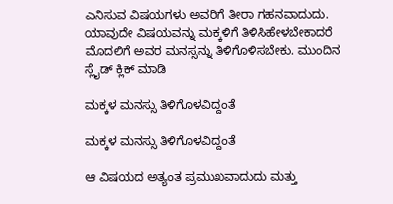ಎನಿಸುವ ವಿಷಯಗಳು ಅವರಿಗೆ ತೀರಾ ಗಹನವಾದುದು. ಯಾವುದೇ ವಿಷಯವನ್ನು ಮಕ್ಕಳಿಗೆ ತಿಳಿಸಿಹೇಳಬೇಕಾದರೆ ಮೊದಲಿಗೆ ಅವರ ಮನಸ್ಸನ್ನು ತಿಳಿಗೊಳಿಸಬೇಕು. ಮುಂದಿನ ಸ್ಲೈಡ್ ಕ್ಲಿಕ್ ಮಾಡಿ

ಮಕ್ಕಳ ಮನಸ್ಸು ತಿಳಿಗೊಳವಿದ್ದಂತೆ

ಮಕ್ಕಳ ಮನಸ್ಸು ತಿಳಿಗೊಳವಿದ್ದಂತೆ

ಆ ವಿಷಯದ ಅತ್ಯಂತ ಪ್ರಮುಖವಾದುದು ಮತ್ತು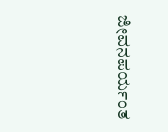ಜೀವನಪರ್ಯಂತ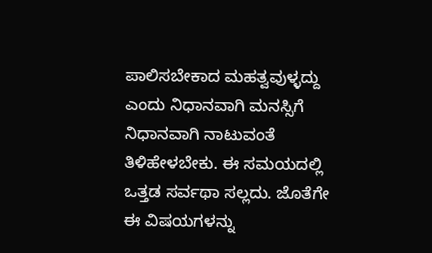ಪಾಲಿಸಬೇಕಾದ ಮಹತ್ವವುಳ್ಳದ್ದು ಎಂದು ನಿಧಾನವಾಗಿ ಮನಸ್ಸಿಗೆ ನಿಧಾನವಾಗಿ ನಾಟುವಂತೆ ತಿಳಿಹೇಳಬೇಕು. ಈ ಸಮಯದಲ್ಲಿ ಒತ್ತಡ ಸರ್ವಥಾ ಸಲ್ಲದು. ಜೊತೆಗೇ ಈ ವಿಷಯಗಳನ್ನು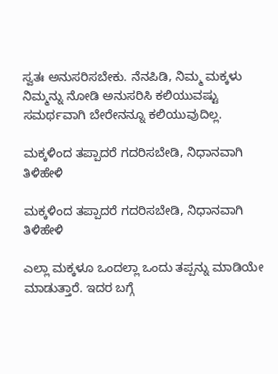ಸ್ವತಃ ಅನುಸರಿಸಬೇಕು. ನೆನಪಿಡಿ, ನಿಮ್ಮ ಮಕ್ಕಳು ನಿಮ್ಮನ್ನು ನೋಡಿ ಅನುಸರಿಸಿ ಕಲಿಯುವಷ್ಟು ಸಮರ್ಥವಾಗಿ ಬೇರೇನನ್ನೂ ಕಲಿಯುವುದಿಲ್ಲ.

ಮಕ್ಕಳಿಂದ ತಪ್ಪಾದರೆ ಗದರಿಸಬೇಡಿ, ನಿಧಾನವಾಗಿ ತಿಳಿಹೇಳಿ

ಮಕ್ಕಳಿಂದ ತಪ್ಪಾದರೆ ಗದರಿಸಬೇಡಿ, ನಿಧಾನವಾಗಿ ತಿಳಿಹೇಳಿ

ಎಲ್ಲಾ ಮಕ್ಕಳೂ ಒಂದಲ್ಲಾ ಒಂದು ತಪ್ಪನ್ನು ಮಾಡಿಯೇ ಮಾಡುತ್ತಾರೆ. ಇದರ ಬಗ್ಗೆ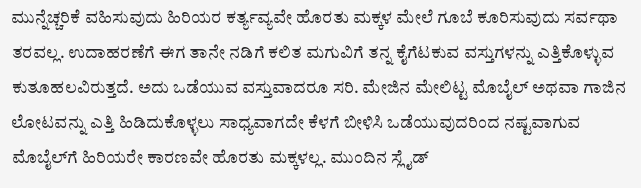ಮುನ್ನೆಚ್ಚರಿಕೆ ವಹಿಸುವುದು ಹಿರಿಯರ ಕರ್ತ್ಯವ್ಯವೇ ಹೊರತು ಮಕ್ಕಳ ಮೇಲೆ ಗೂಬೆ ಕೂರಿಸುವುದು ಸರ್ವಥಾ ತರವಲ್ಲ. ಉದಾಹರಣೆಗೆ ಈಗ ತಾನೇ ನಡಿಗೆ ಕಲಿತ ಮಗುವಿಗೆ ತನ್ನ ಕೈಗೆಟಕುವ ವಸ್ತುಗಳನ್ನು ಎತ್ತಿಕೊಳ್ಳುವ ಕುತೂಹಲವಿರುತ್ತದೆ. ಅದು ಒಡೆಯುವ ವಸ್ತುವಾದರೂ ಸರಿ. ಮೇಜಿನ ಮೇಲಿಟ್ಟ ಮೊಬೈಲ್ ಅಥವಾ ಗಾಜಿನ ಲೋಟವನ್ನು ಎತ್ತಿ ಹಿಡಿದುಕೊಳ್ಳಲು ಸಾಧ್ಯವಾಗದೇ ಕೆಳಗೆ ಬೀಳಿಸಿ ಒಡೆಯುವುದರಿಂದ ನಷ್ಟವಾಗುವ ಮೊಬೈಲ್‌ಗೆ ಹಿರಿಯರೇ ಕಾರಣವೇ ಹೊರತು ಮಕ್ಕಳಲ್ಲ. ಮುಂದಿನ ಸ್ಲೈಡ್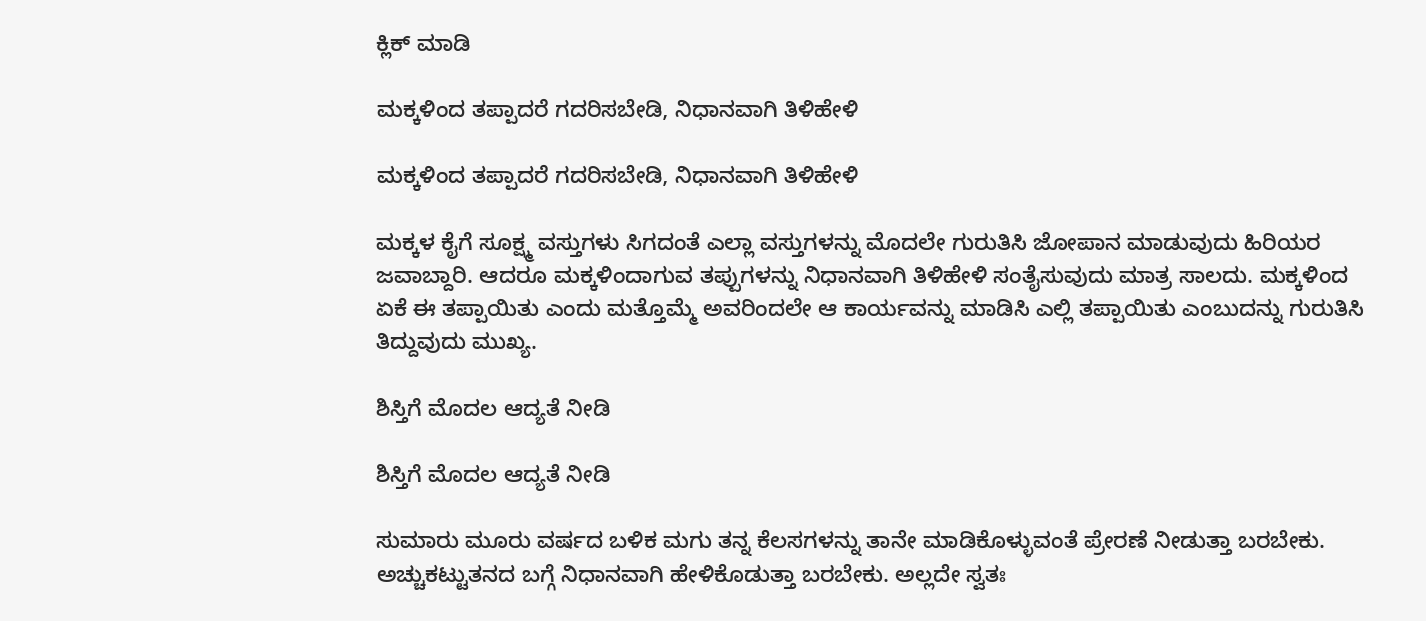ಕ್ಲಿಕ್ ಮಾಡಿ

ಮಕ್ಕಳಿಂದ ತಪ್ಪಾದರೆ ಗದರಿಸಬೇಡಿ, ನಿಧಾನವಾಗಿ ತಿಳಿಹೇಳಿ

ಮಕ್ಕಳಿಂದ ತಪ್ಪಾದರೆ ಗದರಿಸಬೇಡಿ, ನಿಧಾನವಾಗಿ ತಿಳಿಹೇಳಿ

ಮಕ್ಕಳ ಕೈಗೆ ಸೂಕ್ಷ್ಮ ವಸ್ತುಗಳು ಸಿಗದಂತೆ ಎಲ್ಲಾ ವಸ್ತುಗಳನ್ನು ಮೊದಲೇ ಗುರುತಿಸಿ ಜೋಪಾನ ಮಾಡುವುದು ಹಿರಿಯರ ಜವಾಬ್ದಾರಿ. ಆದರೂ ಮಕ್ಕಳಿಂದಾಗುವ ತಪ್ಪುಗಳನ್ನು ನಿಧಾನವಾಗಿ ತಿಳಿಹೇಳಿ ಸಂತೈಸುವುದು ಮಾತ್ರ ಸಾಲದು. ಮಕ್ಕಳಿಂದ ಏಕೆ ಈ ತಪ್ಪಾಯಿತು ಎಂದು ಮತ್ತೊಮ್ಮೆ ಅವರಿಂದಲೇ ಆ ಕಾರ್ಯವನ್ನು ಮಾಡಿಸಿ ಎಲ್ಲಿ ತಪ್ಪಾಯಿತು ಎಂಬುದನ್ನು ಗುರುತಿಸಿ ತಿದ್ದುವುದು ಮುಖ್ಯ.

ಶಿಸ್ತಿಗೆ ಮೊದಲ ಆದ್ಯತೆ ನೀಡಿ

ಶಿಸ್ತಿಗೆ ಮೊದಲ ಆದ್ಯತೆ ನೀಡಿ

ಸುಮಾರು ಮೂರು ವರ್ಷದ ಬಳಿಕ ಮಗು ತನ್ನ ಕೆಲಸಗಳನ್ನು ತಾನೇ ಮಾಡಿಕೊಳ್ಳುವಂತೆ ಪ್ರೇರಣೆ ನೀಡುತ್ತಾ ಬರಬೇಕು. ಅಚ್ಚುಕಟ್ಟುತನದ ಬಗ್ಗೆ ನಿಧಾನವಾಗಿ ಹೇಳಿಕೊಡುತ್ತಾ ಬರಬೇಕು. ಅಲ್ಲದೇ ಸ್ವತಃ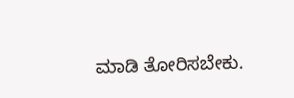ಮಾಡಿ ತೋರಿಸಬೇಕು.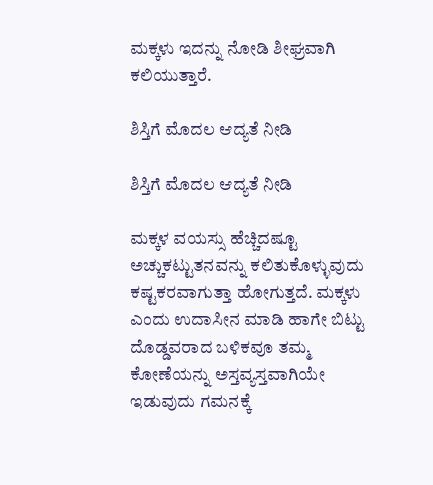ಮಕ್ಕಳು ಇದನ್ನು ನೋಡಿ ಶೀಘ್ರವಾಗಿ ಕಲಿಯುತ್ತಾರೆ.

ಶಿಸ್ತಿಗೆ ಮೊದಲ ಆದ್ಯತೆ ನೀಡಿ

ಶಿಸ್ತಿಗೆ ಮೊದಲ ಆದ್ಯತೆ ನೀಡಿ

ಮಕ್ಕಳ ವಯಸ್ಸು ಹೆಚ್ಚಿದಷ್ಟೂ ಅಚ್ಚುಕಟ್ಟುತನವನ್ನು ಕಲಿತುಕೊಳ್ಳುವುದು ಕಷ್ಟಕರವಾಗುತ್ತಾ ಹೋಗುತ್ತದೆ. ಮಕ್ಕಳು ಎಂದು ಉದಾಸೀನ ಮಾಡಿ ಹಾಗೇ ಬಿಟ್ಟು ದೊಡ್ಡವರಾದ ಬಳಿಕವೂ ತಮ್ಮ ಕೋಣೆಯನ್ನು ಅಸ್ತವ್ಯಸ್ತವಾಗಿಯೇ ಇಡುವುದು ಗಮನಕ್ಕೆ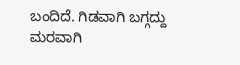ಬಂದಿದೆ. ಗಿಡವಾಗಿ ಬಗ್ಗದ್ದು ಮರವಾಗಿ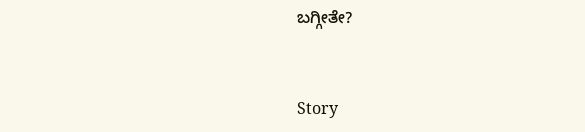ಬಗ್ಗೀತೇ?


Story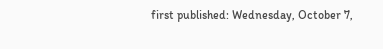first published: Wednesday, October 7,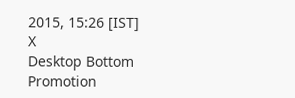2015, 15:26 [IST]
X
Desktop Bottom Promotion